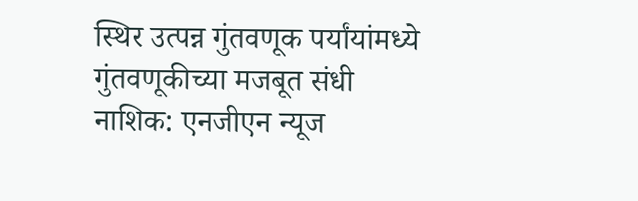स्थिर उत्पन्न गुंतवणूक पर्यांयांमध्ये गुंतवणूकीच्या मजबूत संधी
नाशिक: एनजीएन न्यूज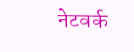नेटवर्क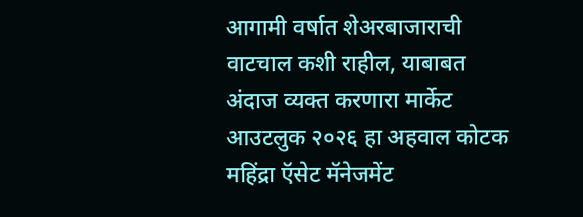आगामी वर्षात शेअरबाजाराची वाटचाल कशी राहील, याबाबत अंदाज व्यक्त करणारा मार्केट आउटलुक २०२६ हा अहवाल कोटक महिंद्रा ऍसेट मॅनेजमेंट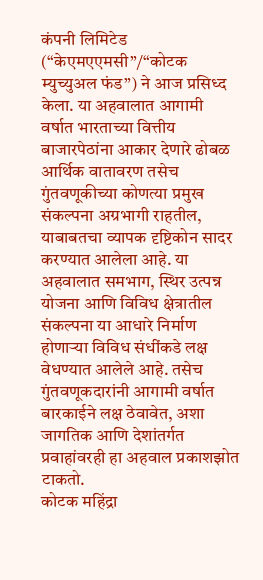कंपनी लिमिटेड (“केएमएएमसी”/“कोटक म्युच्युअल फंड”) ने आज प्रसिध्द केला. या अहवालात आगामी वर्षात भारताच्या वित्तीय बाजारपेठांना आकार देणारे ढोबळ आर्थिक वातावरण तसेच गुंतवणूकीच्या कोणत्या प्रमुख संकल्पना अग्रभागी राहतील, याबाबतचा व्यापक दृष्टिकोन सादर करण्यात आलेला आहे. या अहवालात समभाग, स्थिर उत्पन्न योजना आणि विविध क्षेत्रातील संकल्पना या आधारे निर्माण होणाऱ्या विविध संधींकडे लक्ष वेधण्यात आलेले आहे. तसेच गुंतवणूकदारांनी आगामी वर्षात बारकाईने लक्ष ठेवावेत, अशा जागतिक आणि देशांतर्गत प्रवाहांवरही हा अहवाल प्रकाशझोत टाकतो.
कोटक महिंद्रा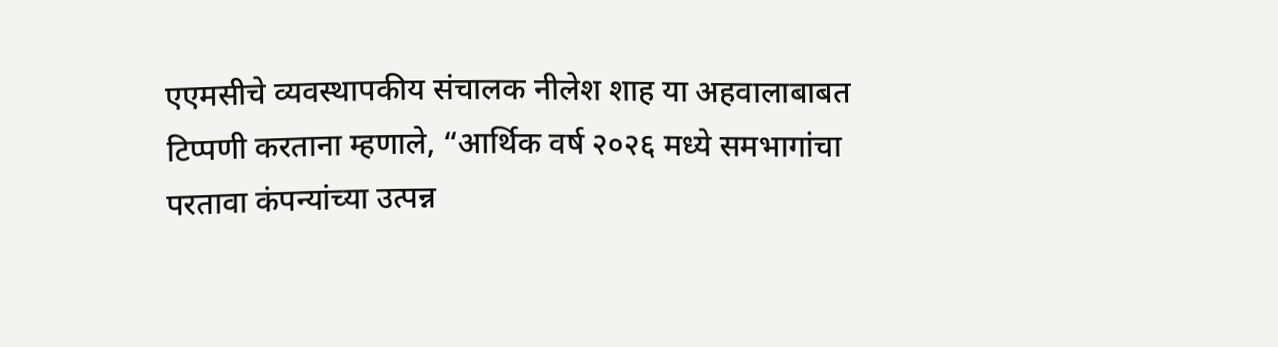एएमसीचे व्यवस्थापकीय संचालक नीलेश शाह या अहवालाबाबत टिप्पणी करताना म्हणाले, “आर्थिक वर्ष २०२६ मध्ये समभागांचा परतावा कंपन्यांच्या उत्पन्न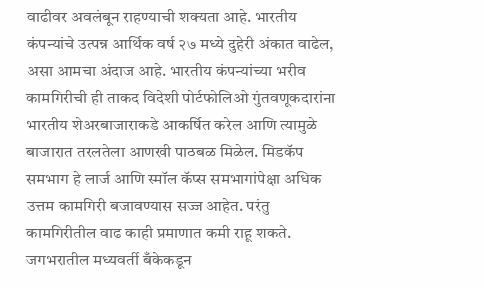वाढीवर अवलंबून राहण्याची शक्यता आहे. भारतीय कंपन्यांचे उत्पन्न आर्थिक वर्ष २७ मध्ये दुहेरी अंकात वाढेल, असा आमचा अंदाज आहे. भारतीय कंपन्यांच्या भरीव कामगिरीची ही ताकद विदेशी पोर्टफोलिओ गुंतवणूकदारांना भारतीय शेअरबाजाराकडे आकर्षित करेल आणि त्यामुळे बाजारात तरलतेला आणखी पाठबळ मिळेल. मिडकॅप समभाग हे लार्ज आणि स्मॉल कॅप्स समभागांपेक्षा अधिक उत्तम कामगिरी बजावण्यास सज्ज आहेत. परंतु कामगिरीतील वाढ काही प्रमाणात कमी राहू शकते. जगभरातील मध्यवर्ती बँकेकडून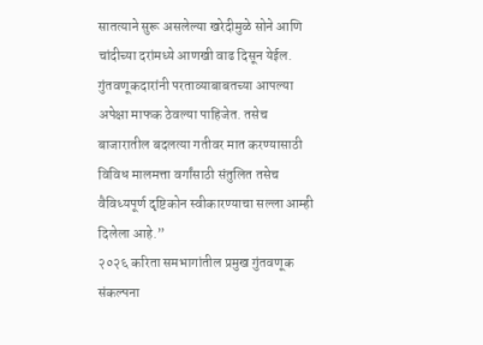सातत्याने सुरू असलेल्या खरेदीमुळे सोने आणि चांदीच्या दरांमध्ये आणखी वाढ दिसून येईल. गुंतवणूकदारांनी परताव्याबाबतच्या आपल्या अपेक्षा माफक ठेवल्या पाहिजेत. तसेच बाजारातील बदलत्या गतीवर मात करण्यासाठी विविध मालमत्ता वर्गांसाठी संतुलित तसेच वैविध्यपूर्ण दृष्टिकोन स्वीकारण्याचा सल्ला आम्ही दिलेला आहे.”
२०२६ करिता समभागांतील प्रमुख गुंतवणूक संकल्पना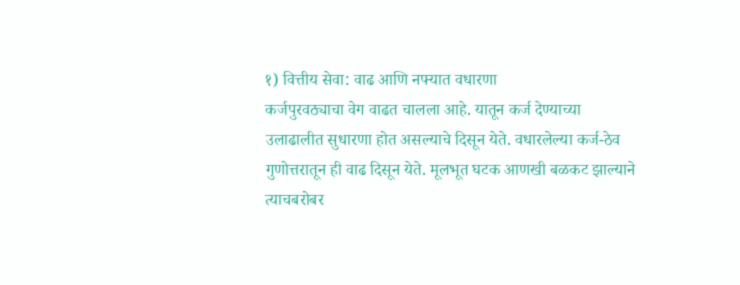१) वित्तीय सेवा: वाढ आणि नफ्यात वधारणा
कर्जपुरवठ्याचा वेग वाढत चालला आहे. यातून कर्ज देण्याच्या उलाढालीत सुधारणा होत असल्याचे दिसून येते. वधारलेल्या कर्ज-ठेव गुणोत्तरातून ही वाढ दिसून येते. मूलभूत घटक आणखी बळकट झाल्याने त्याचबरोबर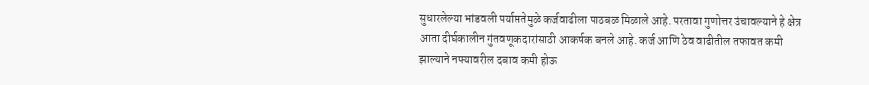सुधारलेल्या भांडवली पर्याप्ततेमुळे कर्जवाढीला पाठबळ मिळाले आहे. परतावा गुणोत्तर उंचावल्याने हे क्षेत्र आता दीर्घकालीन गुंतवणूकदारांसाठी आकर्षक बनले आहे. कर्ज आणि ठेव वाढीतील तफावत कमी झाल्याने नफ्यावरील दबाव कमी होऊ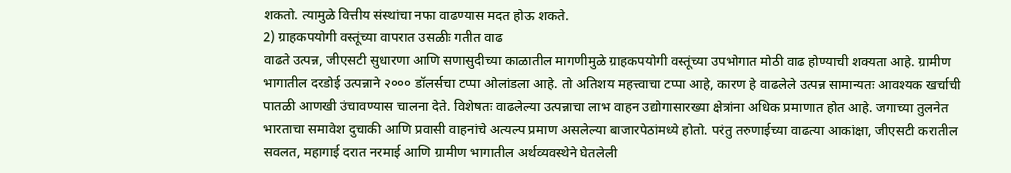शकतो. त्यामुळे वित्तीय संस्थांचा नफा वाढण्यास मदत होऊ शकते.
2) ग्राहकपयोगी वस्तूंच्या वापरात उसळीः गतीत वाढ
वाढते उत्पन्न, जीएसटी सुधारणा आणि सणासुदीच्या काळातील मागणीमुळे ग्राहकपयोगी वस्तूंच्या उपभोगात मोठी वाढ होण्याची शक्यता आहे. ग्रामीण भागातील दरडोई उत्पन्नाने २००० डॉलर्सचा टप्पा ओलांडला आहे. तो अतिशय महत्त्वाचा टप्पा आहे, कारण हे वाढलेले उत्पन्न सामान्यतः आवश्यक खर्चाची पातळी आणखी उंचावण्यास चालना देते. विशेषतः वाढलेल्या उत्पन्नाचा लाभ वाहन उद्योगासारख्या क्षेत्रांना अधिक प्रमाणात होत आहे. जगाच्या तुलनेत भारताचा समावेश दुचाकी आणि प्रवासी वाहनांचे अत्यल्प प्रमाण असलेल्या बाजारपेठांमध्ये होतो. परंतु तरुणाईच्या वाढत्या आकांक्षा, जीएसटी करातील सवलत, महागाई दरात नरमाई आणि ग्रामीण भागातील अर्थव्यवस्थेने घेतलेली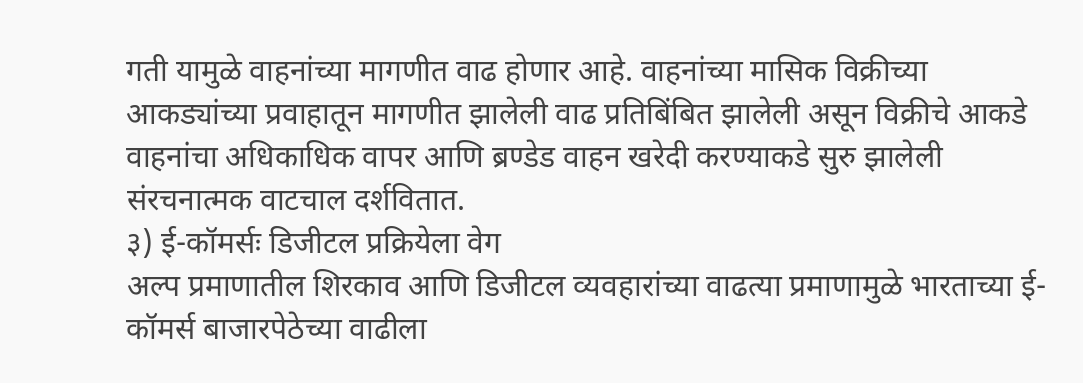गती यामुळे वाहनांच्या मागणीत वाढ होणार आहे. वाहनांच्या मासिक विक्रीच्या आकड्यांच्या प्रवाहातून मागणीत झालेली वाढ प्रतिबिंबित झालेली असून विक्रीचे आकडे वाहनांचा अधिकाधिक वापर आणि ब्रण्डेड वाहन खरेदी करण्याकडे सुरु झालेली संरचनात्मक वाटचाल दर्शवितात.
३) ई-कॉमर्सः डिजीटल प्रक्रियेला वेग
अल्प प्रमाणातील शिरकाव आणि डिजीटल व्यवहारांच्या वाढत्या प्रमाणामुळे भारताच्या ई-कॉमर्स बाजारपेठेच्या वाढीला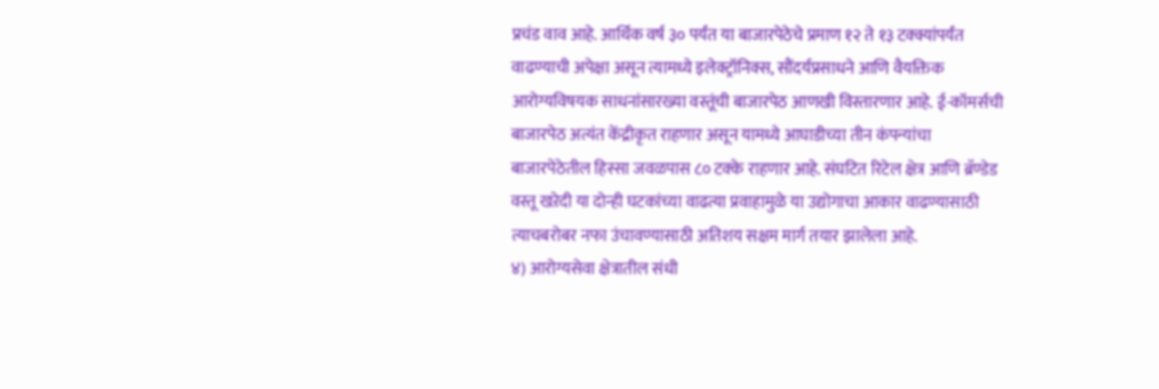प्रचंड वाव आहे. आर्थिक वर्ष ३० पर्यंत या बाजारपेठेचे प्रमाण १२ ते १३ टक्क्यांपर्यंत वाढण्याची अपेक्षा असून त्यामध्ये इलेक्ट्रॉनिक्स, सौंदर्यप्रसाधने आणि वैयक्तिक आरोग्यविषयक साधनांसारख्या वस्तूंची बाजारपेठ आणखी विस्तारणार आहे. ई-कॉमर्सची बाजारपेठ अत्यंत केंद्रीकृत राहणार असून यामध्ये आघाडीच्या तीन कंपन्यांचा बाजारपेठेतील हिस्सा जवळपास ८० टक्के राहणार आहे. संघटित रिटेल क्षेत्र आणि ब्रॅण्डेड वस्तू खऱेदी या दोन्ही घटकांच्या वाढत्या प्रवाहामुळे या उद्योगाचा आकार वाढण्यासाठी त्याचबरोबर नफा उंचावण्यासाठी अतिशय सक्षम मार्ग तयार झालेला आहे.
४) आरोग्यसेवा क्षेत्रातील संधी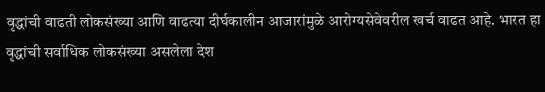वृद्धांची वाढती लोकसंख्या आणि वाढत्या दीर्घकालीन आजारांमुळे आरोग्यसेवेवरील खर्च वाढत आहे. भारत हा वृद्धांची सर्वाधिक लोकसंख्या असलेला देश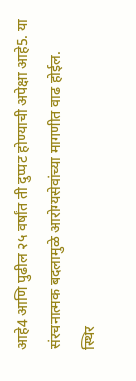आहे4 आणि पुढील २५ वर्षांत ती दुप्पट होण्याची अपेक्षा आहे5. या संरचनात्मक बदलामुळे आरोग्यसेवांच्या मागणीत वाढ होईल.
स्थिर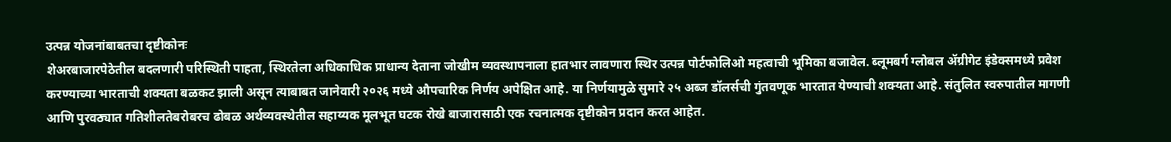उत्पन्न योजनांबाबतचा दृष्टीकोनः
शेअरबाजारपेठेतील बदलणारी परिस्थिती पाहता, स्थिरतेला अधिकाधिक प्राधान्य देताना जोखीम व्यवस्थापनाला हातभार लावणारा स्थिर उत्पन्न पोर्टफोलिओ महत्वाची भूमिका बजावेल. ब्लूमबर्ग ग्लोबल ॲग्रीगेट इंडेक्समध्ये प्रवेश करण्याच्या भारताची शक्यता बळकट झाली असून त्याबाबत जानेवारी २०२६ मध्ये औपचारिक निर्णय अपेक्षित आहे. या निर्णयामुळे सुमारे २५ अब्ज डॉलर्सची गुंतवणूक भारतात येण्याची शक्यता आहे. संतुलित स्वरुपातील मागणी आणि पुरवठ्यात गतिशीलतेबरोबरच ढोबळ अर्थव्यवस्थेतील सहाय्यक मूलभूत घटक रोखे बाजारासाठी एक रचनात्मक दृष्टीकोन प्रदान करत आहेत.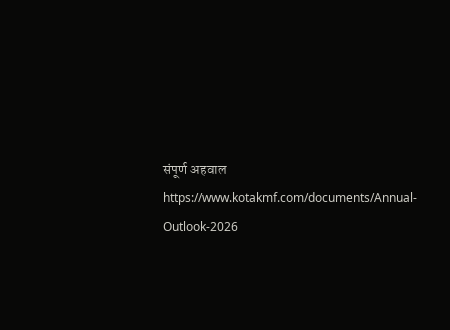संपूर्ण अहवाल https://www.kotakmf.com/documents/Annual-Outlook-2026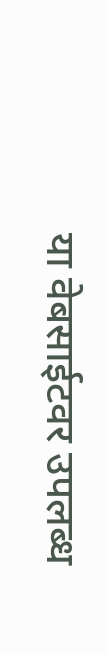या वेबसाईटवर उपलब्ध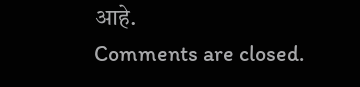आहे.
Comments are closed.